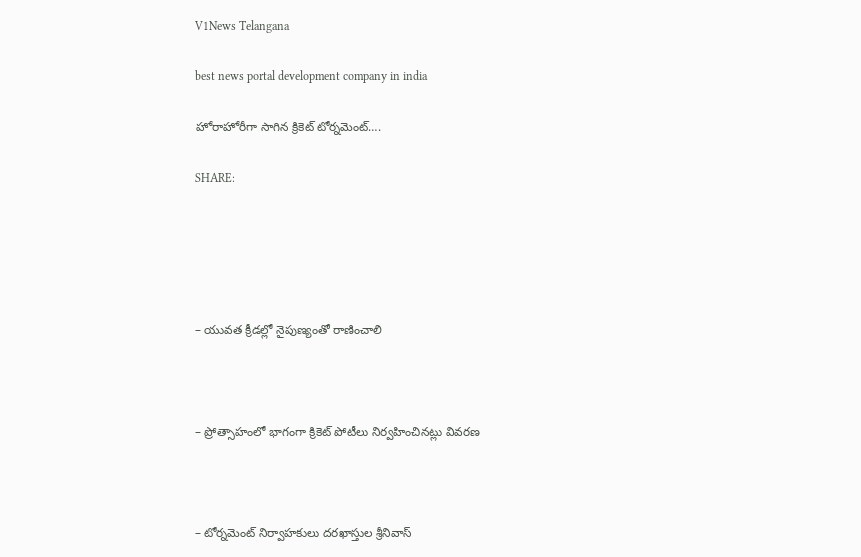V1News Telangana

best news portal development company in india

హోరాహోరీగా సాగిన క్రికెట్ టోర్నమెంట్….

SHARE:





– యువత క్రీడల్లో నైపుణ్యంతో రాణించాలి



– ప్రోత్సాహంలో భాగంగా క్రికెట్ పోటీలు నిర్వహించినట్లు వివరణ



– టోర్నమెంట్ నిర్వాహకులు దరఖాస్తుల శ్రీనివాస్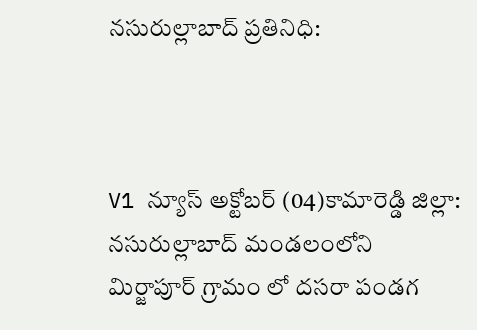నసురుల్లాబాద్ ప్రతినిధి:



V1 న్యూస్ అక్టోబర్ (04)కామారెడ్డి జిల్లా: నసురుల్లాబాద్ మండలంలోని మిర్జాపూర్ గ్రామం లో దసరా పండగ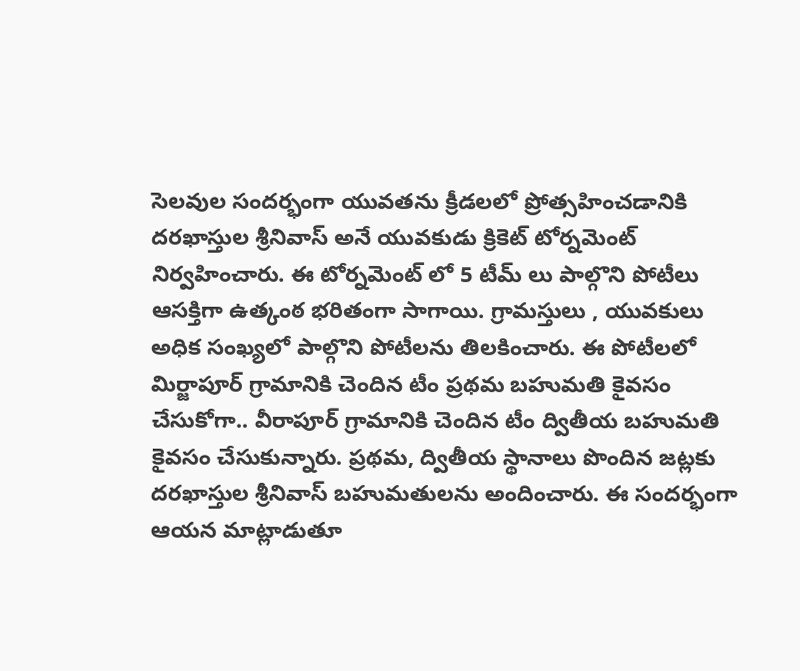సెలవుల సందర్భంగా యువతను క్రీడలలో ప్రోత్సహించడానికి దరఖాస్తుల శ్రీనివాస్ అనే యువకుడు క్రికెట్ టోర్నమెంట్ నిర్వహించారు. ఈ టోర్నమెంట్ లో 5 టీమ్ లు పాల్గొని పోటీలు ఆసక్తిగా ఉత్కంఠ భరితంగా సాగాయి. గ్రామస్తులు , యువకులు అధిక సంఖ్యలో పాల్గొని పోటీలను తిలకించారు. ఈ పోటీలలో మిర్జాపూర్ గ్రామానికి చెందిన టీం ప్రథమ బహుమతి కైవసం చేసుకోగా.. వీరాపూర్ గ్రామానికి చెందిన టీం ద్వితీయ బహుమతి కైవసం చేసుకున్నారు. ప్రథమ, ద్వితీయ స్థానాలు పొందిన జట్లకు దరఖాస్తుల శ్రీనివాస్ బహుమతులను అందించారు. ఈ సందర్భంగా ఆయన మాట్లాడుతూ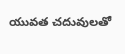యువత చదువులతో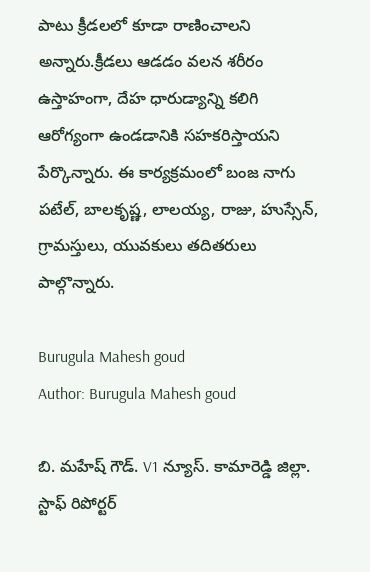పాటు క్రీడలలో కూడా రాణించాలని అన్నారు.క్రీడలు ఆడడం వలన శరీరం ఉస్తాహంగా, దేహ ధారుడ్యాన్ని కలిగి ఆరోగ్యంగా ఉండడానికి సహకరిస్తాయని పేర్కొన్నారు. ఈ కార్యక్రమంలో బంజ నాగు పటేల్, బాలకృష్ణ, లాలయ్య, రాజు, హుస్సేన్, గ్రామస్తులు, యువకులు తదితరులు పాల్గొన్నారు.

Burugula Mahesh goud
Author: Burugula Mahesh goud

బి. మహేష్ గౌడ్. V1 న్యూస్. కామారెడ్డి జిల్లా. స్టాఫ్ రిపోర్టర్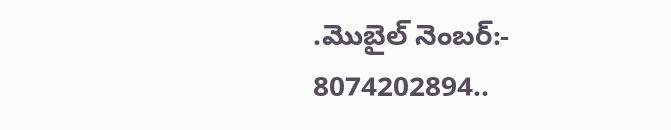.మొబైల్ నెంబర్:- 8074202894..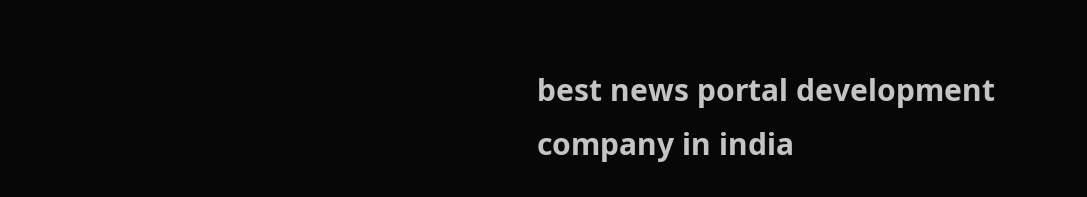best news portal development company in india